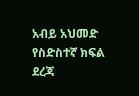አብይ አህመድ የስድስተኛ ክፍል ደረጃ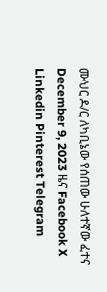ሙህር ዶ/ር ለካቢኔው የሰጠው ሁለተኛው ፈተና December 9, 2023 ዜና Facebook X Linkedin Pinterest Telegram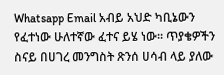Whatsapp Email አብይ አህድ ካቢኔውን የፈተነው ሁለተኛው ፈተና ይሄ ነው። ጥያቄዎችን ስናይ በሀገረ መንግስት ጽንሰ ሀሳብ ላይ ያለው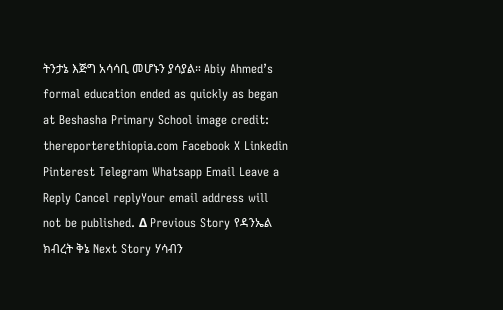ትንታኔ እጅግ አሳሳቢ መሆኑን ያሳያል። Abiy Ahmed’s formal education ended as quickly as began at Beshasha Primary School image credit: thereporterethiopia.com Facebook X Linkedin Pinterest Telegram Whatsapp Email Leave a Reply Cancel replyYour email address will not be published. Δ Previous Story የዳንኤል ክብረት ቅኔ Next Story ሃሳብን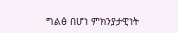ግልፅ በሆነ ምክንያታዊነት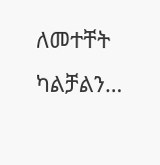ለመተቸት ካልቻልን…